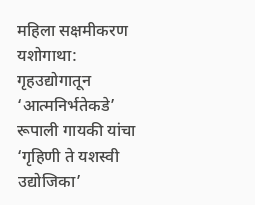महिला सक्षमीकरण यशोगाथा: गृहउद्योगातून ‘आत्मनिर्भतेकडे’
रूपाली गायकी यांचा ‘गृहिणी ते यशस्वी उद्योजिका’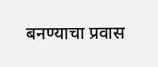बनण्याचा प्रवास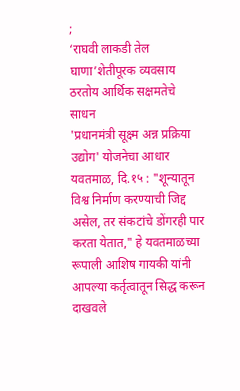;
‘राघवी लाकडी तेल घाणा’शेतीपूरक व्यवसाय ठरतोय आर्थिक सक्षमतेचे साधन
'प्रधानमंत्री सूक्ष्म अन्न प्रक्रिया उद्योग' योजनेचा आधार
यवतमाळ, दि.१५ : "शून्यातून विश्व निर्माण करण्याची जिद्द असेल, तर संकटांचे डोंगरही पार करता येतात," हे यवतमाळच्या रूपाली आशिष गायकी यांनी आपल्या कर्तृत्वातून सिद्ध करून दाखवले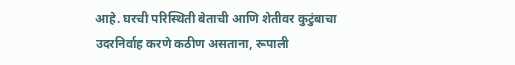आहे. घरची परिस्थिती बेताची आणि शेतीवर कुटुंबाचा उदरनिर्वाह करणे कठीण असताना, रूपाली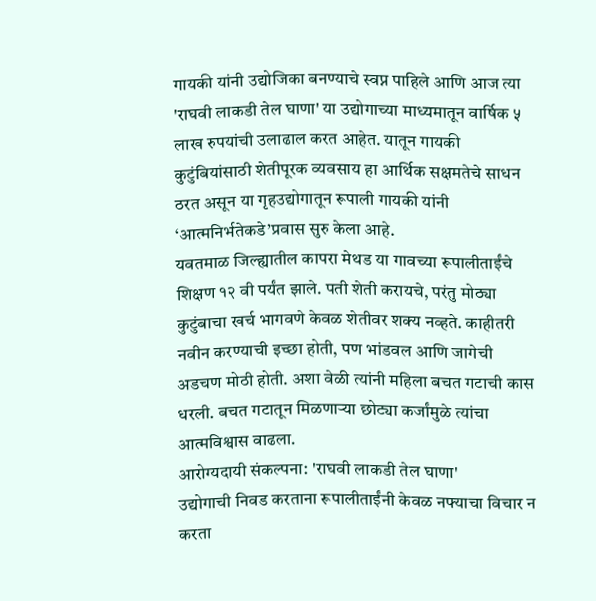गायकी यांनी उद्योजिका बनण्याचे स्वप्न पाहिले आणि आज त्या 'राघवी लाकडी तेल घाणा' या उद्योगाच्या माध्यमातून वार्षिक ५ लाख रुपयांची उलाढाल करत आहेत. यातून गायकी कुटुंबियांसाठी शेतीपूरक व्यवसाय हा आर्थिक सक्षमतेचे साधन ठरत असून या गृहउद्योगातून रूपाली गायकी यांनी ‘आत्मनिर्भतेकडे’प्रवास सुरु केला आहे.
यवतमाळ जिल्ह्यातील कापरा मेथड या गावच्या रूपालीताईंचे शिक्षण १२ वी पर्यंत झाले. पती शेती करायचे, परंतु मोठ्या कुटुंबाचा खर्च भागवणे केवळ शेतीवर शक्य नव्हते. काहीतरी नवीन करण्याची इच्छा होती, पण भांडवल आणि जागेची अडचण मोठी होती. अशा वेळी त्यांनी महिला बचत गटाची कास धरली. बचत गटातून मिळणाऱ्या छोट्या कर्जांमुळे त्यांचा आत्मविश्वास वाढला.
आरोग्यदायी संकल्पना: 'राघवी लाकडी तेल घाणा'
उद्योगाची निवड करताना रूपालीताईंनी केवळ नफ्याचा विचार न करता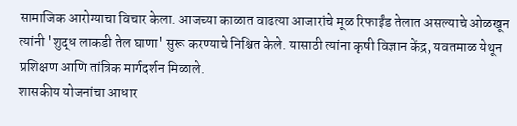सामाजिक आरोग्याचा विचार केला. आजच्या काळात वाढत्या आजारांचे मूळ रिफाईंड तेलात असल्याचे ओळखून त्यांनी 'शुद्ध लाकडी तेल घाणा' सुरू करण्याचे निश्चित केले. यासाठी त्यांना कृषी विज्ञान केंद्र, यवतमाळ येथून प्रशिक्षण आणि तांत्रिक मार्गदर्शन मिळाले.
शासकीय योजनांचा आधार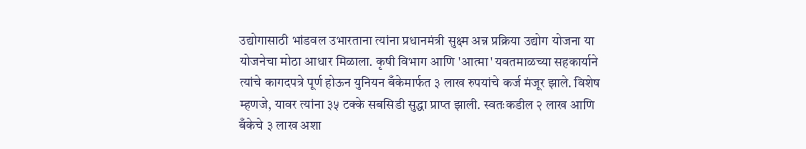उद्योगासाठी भांडवल उभारताना त्यांना प्रधानमंत्री सुक्ष्म अन्न प्रक्रिया उद्योग योजना या योजनेचा मोठा आधार मिळाला. कृषी विभाग आणि 'आत्मा' यवतमाळच्या सहकार्याने त्यांचे कागदपत्रे पूर्ण होऊन युनियन बँकेमार्फत ३ लाख रुपयांचे कर्ज मंजूर झाले. विशेष म्हणजे, यावर त्यांना ३५ टक्के सबसिडी सुद्धा प्राप्त झाली. स्वतःकडील २ लाख आणि बँकेचे ३ लाख अशा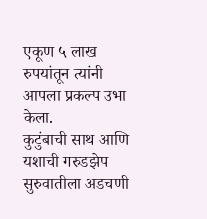एकूण ५ लाख रुपयांतून त्यांनी आपला प्रकल्प उभा केला.
कुटुंबाची साथ आणि यशाची गरुडझेप
सुरुवातीला अडचणी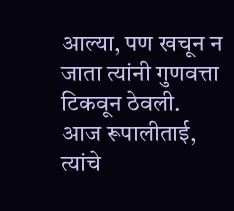आल्या, पण खचून न जाता त्यांनी गुणवत्ता टिकवून ठेवली. आज रूपालीताई, त्यांचे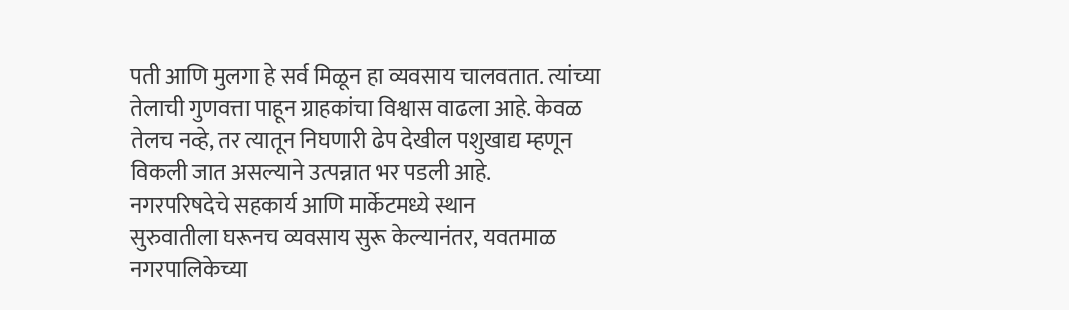पती आणि मुलगा हे सर्व मिळून हा व्यवसाय चालवतात. त्यांच्या तेलाची गुणवत्ता पाहून ग्राहकांचा विश्वास वाढला आहे. केवळ तेलच नव्हे, तर त्यातून निघणारी ढेप देखील पशुखाद्य म्हणून विकली जात असल्याने उत्पन्नात भर पडली आहे.
नगरपरिषदेचे सहकार्य आणि मार्केटमध्ये स्थान
सुरुवातीला घरूनच व्यवसाय सुरू केल्यानंतर, यवतमाळ नगरपालिकेच्या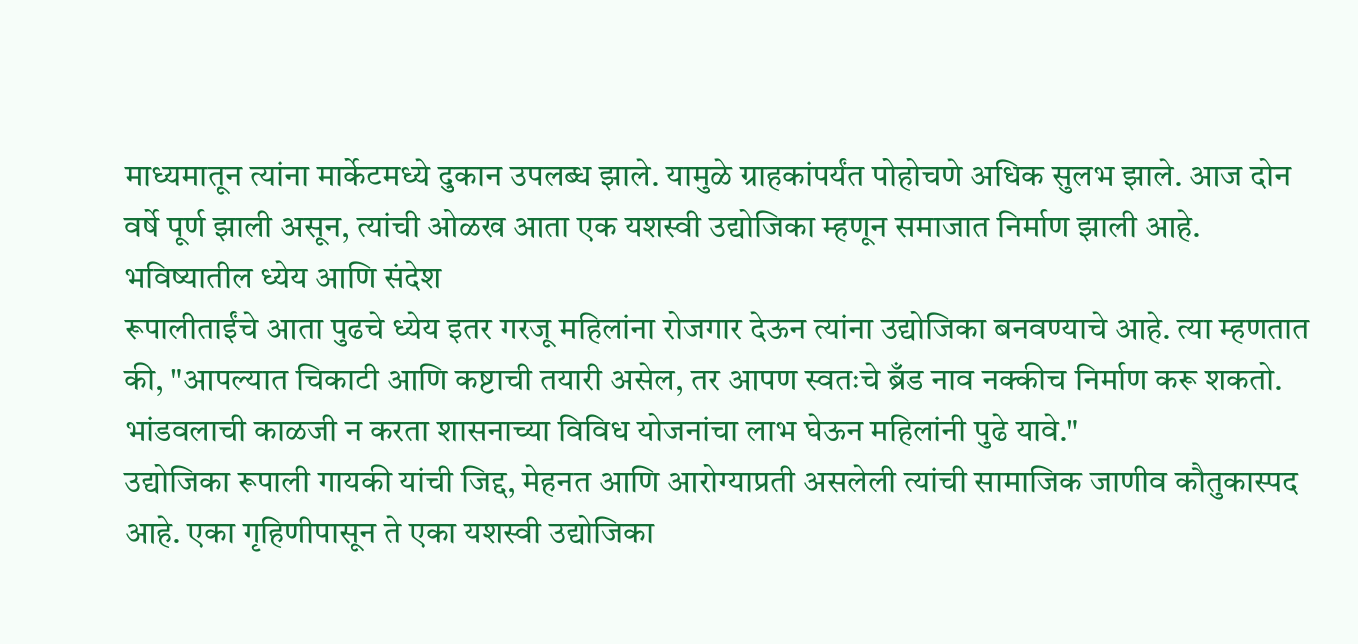माध्यमातून त्यांना मार्केटमध्ये दुकान उपलब्ध झाले. यामुळे ग्राहकांपर्यंत पोहोचणे अधिक सुलभ झाले. आज दोन वर्षे पूर्ण झाली असून, त्यांची ओळख आता एक यशस्वी उद्योजिका म्हणून समाजात निर्माण झाली आहे.
भविष्यातील ध्येय आणि संदेश
रूपालीताईंचे आता पुढचे ध्येय इतर गरजू महिलांना रोजगार देऊन त्यांना उद्योजिका बनवण्याचे आहे. त्या म्हणतात की, "आपल्यात चिकाटी आणि कष्टाची तयारी असेल, तर आपण स्वतःचे ब्रँड नाव नक्कीच निर्माण करू शकतो. भांडवलाची काळजी न करता शासनाच्या विविध योजनांचा लाभ घेऊन महिलांनी पुढे यावे."
उद्योजिका रूपाली गायकी यांची जिद्द, मेहनत आणि आरोग्याप्रती असलेली त्यांची सामाजिक जाणीव कौतुकास्पद आहे. एका गृहिणीपासून ते एका यशस्वी उद्योजिका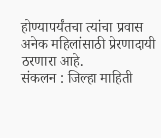होण्यापर्यंतचा त्यांचा प्रवास अनेक महिलांसाठी प्रेरणादायी ठरणारा आहे.
संकलन : जिल्हा माहिती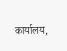कार्यालय,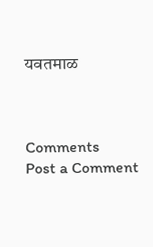यवतमाळ



Comments
Post a Comment